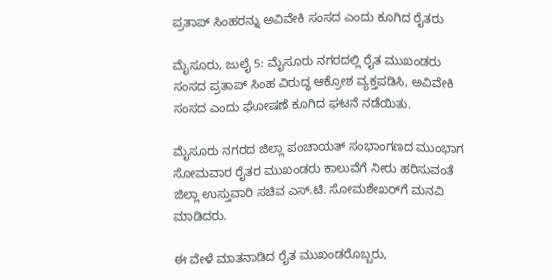ಪ್ರತಾಪ್ ಸಿಂಹರನ್ನು ಅವಿವೇಕಿ ಸಂಸದ ಎಂದು ಕೂಗಿದ ರೈತರು

ಮೈಸೂರು, ಜುಲೈ 5: ಮೈಸೂರು ನಗರದಲ್ಲಿ ರೈತ ಮುಖಂಡರು ಸಂಸದ ಪ್ರತಾಪ್ ಸಿಂಹ ವಿರುದ್ಧ ಆಕ್ರೋಶ ವ್ಯಕ್ತಪಡಿಸಿ, ಅವಿವೇಕಿ ಸಂಸದ ಎಂದು ಘೋಷಣೆ ಕೂಗಿದ ಘಟನೆ ನಡೆಯಿತು.

ಮೈಸೂರು ನಗರದ ಜಿಲ್ಲಾ ಪಂಚಾಯತ್ ಸಂಭಾಂಗಣದ ಮುಂಭಾಗ ಸೋಮವಾರ ರೈತರ ಮುಖಂಡರು ಕಾಲುವೆಗೆ ನೀರು ಹರಿಸುವಂತೆ ಜಿಲ್ಲಾ ಉಸ್ತುವಾರಿ ಸಚಿವ ಎಸ್.ಟಿ. ಸೋಮಶೇಖರ್‌ಗೆ ಮನವಿ ಮಾಡಿದರು.

ಈ ವೇಳೆ ಮಾತನಾಡಿದ ರೈತ ಮುಖಂಡರೊಬ್ಬರು,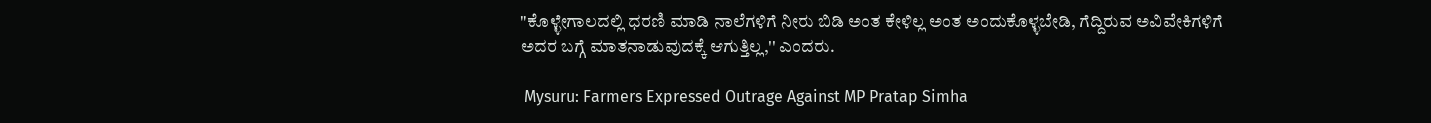"ಕೊಳ್ಳೇಗಾಲದಲ್ಲಿ ಧರಣಿ ಮಾಡಿ ನಾಲೆಗಳಿಗೆ ನೀರು ಬಿಡಿ ಅಂತ ಕೇಳಿಲ್ಲ ಅಂತ ಅಂದುಕೊಳ್ಳಬೇಡಿ, ಗೆದ್ದಿರುವ ಅವಿವೇಕಿಗಳಿಗೆ ಅದರ ಬಗ್ಗೆ ಮಾತನಾಡುವುದಕ್ಕೆ ಆಗುತ್ತಿಲ್ಲ,'' ಎಂದರು.

 Mysuru: Farmers Expressed Outrage Against MP Pratap Simha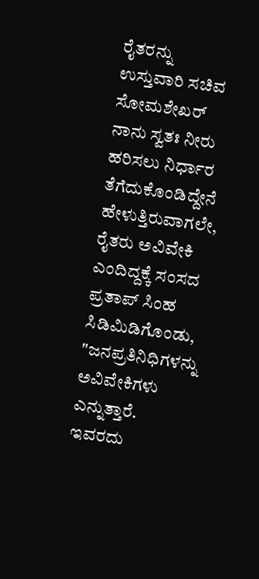ರೈತರನ್ನು ಉಸ್ತುವಾರಿ ಸಚಿವ ಸೋಮಶೇಖರ್ ನಾನು ಸ್ವತಃ ನೀರು ಹರಿಸಲು ನಿರ್ಧಾರ ತೆಗೆದುಕೊಂಡಿದ್ದೇನೆ ಹೇಳುತ್ತಿರುವಾಗಲೇ, ರೈತರು ಅವಿವೇಕಿ ಎಂದಿದ್ದಕ್ಕೆ ಸಂಸದ ಪ್ರತಾಪ್ ಸಿಂಹ ಸಿಡಿಮಿಡಿಗೊಂಡು, "ಜನಪ್ರತಿನಿಧಿಗಳನ್ನು ಅವಿವೇಕಿಗಳು ಎನ್ನುತ್ತಾರೆ. ಇವರದು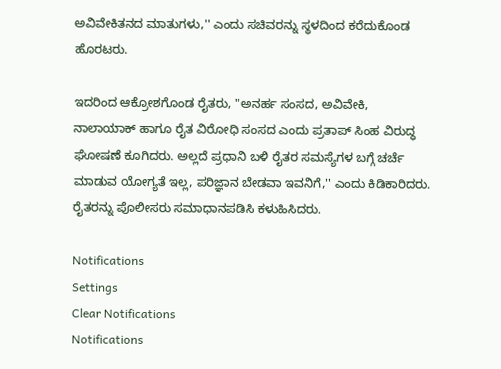ಅವಿವೇಕಿತನದ ಮಾತುಗಳು,'' ಎಂದು ಸಚಿವರನ್ನು ಸ್ಥಳದಿಂದ ಕರೆದುಕೊಂಡ ಹೊರಟರು.

ಇದರಿಂದ ಆಕ್ರೋಶಗೊಂಡ ರೈತರು, "ಅನರ್ಹ ಸಂಸದ, ಅವಿವೇಕಿ, ನಾಲಾಯಾಕ್ ಹಾಗೂ ರೈತ ವಿರೋಧಿ ಸಂಸದ ಎಂದು ಪ್ರತಾಪ್‌ ಸಿಂಹ ವಿರುದ್ಧ ಘೋಷಣೆ ಕೂಗಿದರು. ಅಲ್ಲದೆ ಪ್ರಧಾನಿ ಬಳಿ ರೈತರ ಸಮಸ್ಯೆಗಳ ಬಗ್ಗೆ ಚರ್ಚೆ ಮಾಡುವ ಯೋಗ್ಯತೆ ಇಲ್ಲ, ಪರಿಜ್ಞಾನ ಬೇಡವಾ ಇವನಿಗೆ,'' ಎಂದು ಕಿಡಿಕಾರಿದರು. ರೈತರನ್ನು ಪೊಲೀಸರು ಸಮಾಧಾನಪಡಿಸಿ ಕಳುಹಿಸಿದರು.

Notifications
Settings
Clear Notifications
Notifications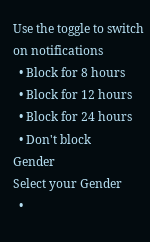Use the toggle to switch on notifications
  • Block for 8 hours
  • Block for 12 hours
  • Block for 24 hours
  • Don't block
Gender
Select your Gender
  •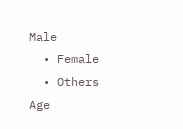Male
  • Female
  • Others
Age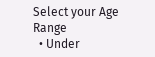Select your Age Range
  • Under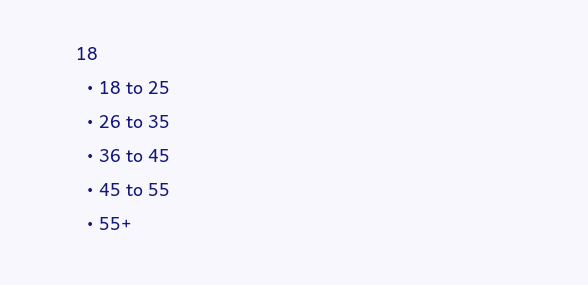18
  • 18 to 25
  • 26 to 35
  • 36 to 45
  • 45 to 55
  • 55+